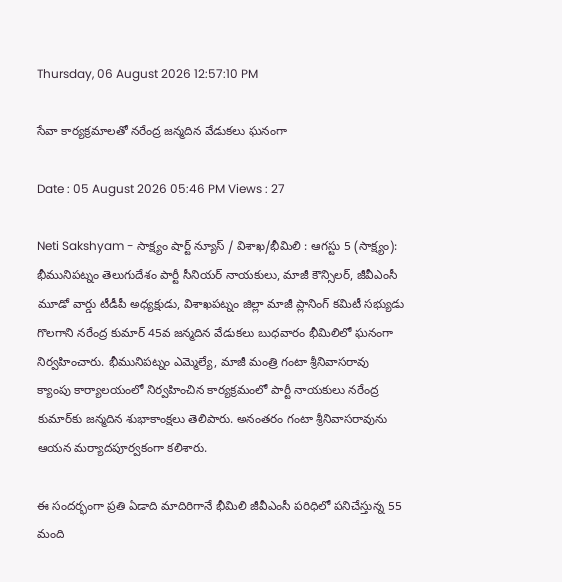Thursday, 06 August 2026 12:57:10 PM

సేవా కార్యక్రమాలతో నరేంద్ర జన్మదిన వేడుకలు ఘనంగా

Date : 05 August 2026 05:46 PM Views : 27

Neti Sakshyam - సాక్ష్యం షార్ట్ న్యూస్ / విశాఖ/భీమిలి : ఆగస్టు 5 (సాక్ష్యం): భీమునిపట్నం తెలుగుదేశం పార్టీ సీనియర్ నాయకులు, మాజీ కౌన్సిలర్, జీవీఎంసీ మూడో వార్డు టీడీపీ అధ్యక్షుడు, విశాఖపట్నం జిల్లా మాజీ ప్లానింగ్ కమిటీ సభ్యుడు గొలగాని నరేంద్ర కుమార్ 45వ జన్మదిన వేడుకలు బుధవారం భీమిలిలో ఘనంగా నిర్వహించారు. భీమునిపట్నం ఎమ్మెల్యే, మాజీ మంత్రి గంటా శ్రీనివాసరావు క్యాంపు కార్యాలయంలో నిర్వహించిన కార్యక్రమంలో పార్టీ నాయకులు నరేంద్ర కుమార్‌కు జన్మదిన శుభాకాంక్షలు తెలిపారు. అనంతరం గంటా శ్రీనివాసరావును ఆయన మర్యాదపూర్వకంగా కలిశారు.

ఈ సందర్భంగా ప్రతి ఏడాది మాదిరిగానే భీమిలి జీవీఎంసీ పరిధిలో పనిచేస్తున్న 55 మంది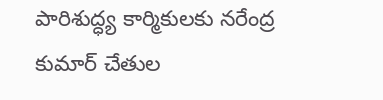పారిశుద్ధ్య కార్మికులకు నరేంద్ర కుమార్ చేతుల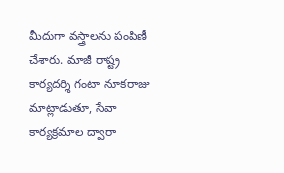మీదుగా వస్త్రాలను పంపిణీ చేశారు. మాజీ రాష్ట్ర కార్యదర్శి గంటా నూకరాజు మాట్లాడుతూ, సేవా కార్యక్రమాల ద్వారా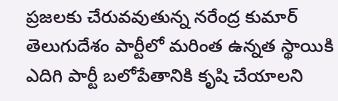ప్రజలకు చేరువవుతున్న నరేంద్ర కుమార్ తెలుగుదేశం పార్టీలో మరింత ఉన్నత స్థాయికి ఎదిగి పార్టీ బలోపేతానికి కృషి చేయాలని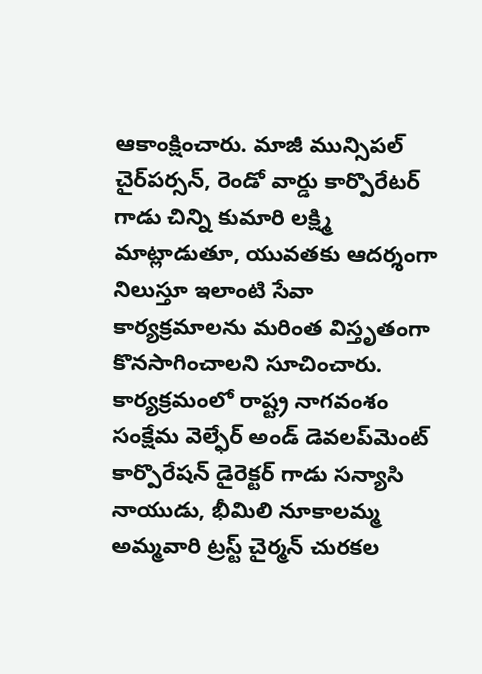ఆకాంక్షించారు. మాజీ మున్సిపల్ చైర్‌పర్సన్, రెండో వార్డు కార్పొరేటర్ గాడు చిన్ని కుమారి లక్ష్మి మాట్లాడుతూ, యువతకు ఆదర్శంగా నిలుస్తూ ఇలాంటి సేవా కార్యక్రమాలను మరింత విస్తృతంగా కొనసాగించాలని సూచించారు. కార్యక్రమంలో రాష్ట్ర నాగవంశం సంక్షేమ వెల్ఫేర్ అండ్ డెవలప్‌మెంట్ కార్పొరేషన్ డైరెక్టర్ గాడు సన్యాసి నాయుడు, భీమిలి నూకాలమ్మ అమ్మవారి ట్రస్ట్ చైర్మన్ చురకల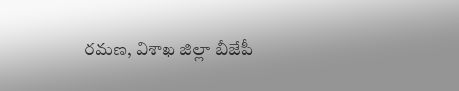రమణ, విశాఖ జిల్లా బీజేపీ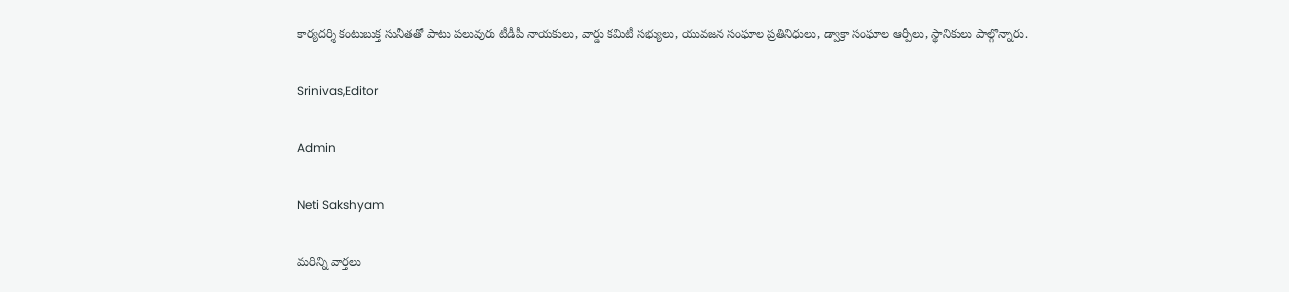కార్యదర్శి కంటుబుక్త సునీతతో పాటు పలువురు టీడీపీ నాయకులు, వార్డు కమిటీ సభ్యులు, యువజన సంఘాల ప్రతినిధులు, డ్వాక్రా సంఘాల ఆర్పీలు, స్థానికులు పాల్గొన్నారు.

Srinivas,Editor

Admin

Neti Sakshyam

మరిన్ని వార్తలు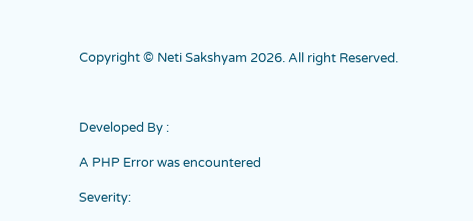Copyright © Neti Sakshyam 2026. All right Reserved.



Developed By :

A PHP Error was encountered

Severity: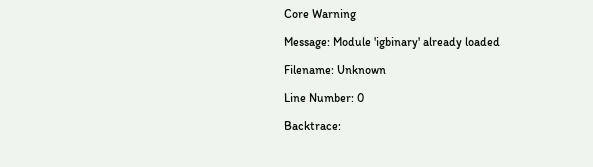Core Warning

Message: Module 'igbinary' already loaded

Filename: Unknown

Line Number: 0

Backtrace: